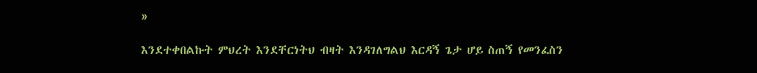»

እንደተቀበልኩት ምህረት እንደቸርነትህ ብዛት እንዳገለግልህ እርዳኝ ጌታ ሆይ ስጠኝ የመንፈስን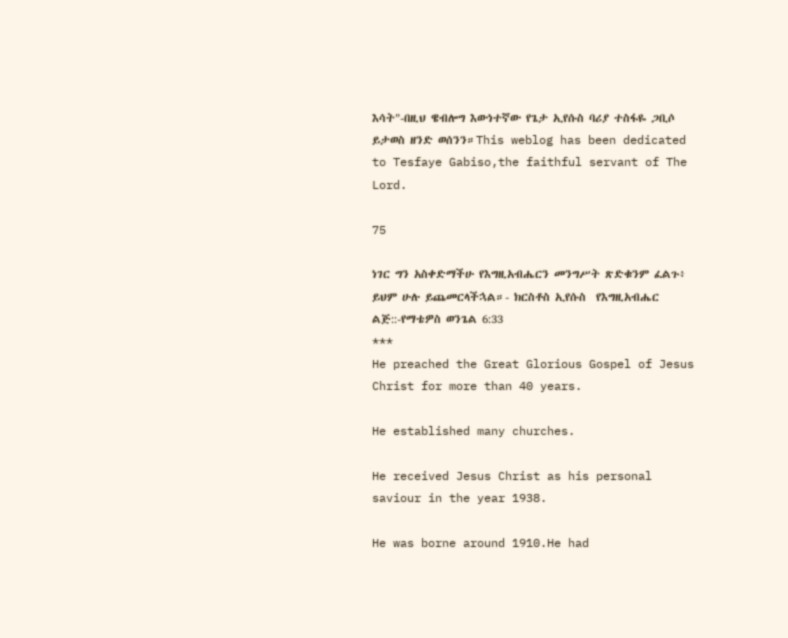እሳት"-በዚህ ዌብሎግ እውነተኛው የጌታ ኢየሱስ ባሪያ ተስፋዬ ጋቢሶ ይታወስ ዘንድ ወሰንን።This weblog has been dedicated to Tesfaye Gabiso,the faithful servant of The Lord.

75

ነገር ግን አስቀድማችሁ የእግዚአብሔርን መንግሥት ጽድቁንም ፈልጉ፥ ይህም ሁሉ ይጨመርላችኋል።- ክርስቶስ ኢየሱስ  የእግዚአብሔር ልጅ::-የማቴዎስ ወንጌል 6:33
***
He preached the Great Glorious Gospel of Jesus Christ for more than 40 years.

He established many churches.

He received Jesus Christ as his personal saviour in the year 1938.

He was borne around 1910.He had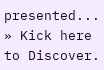presented...
» Kick here to Discover.